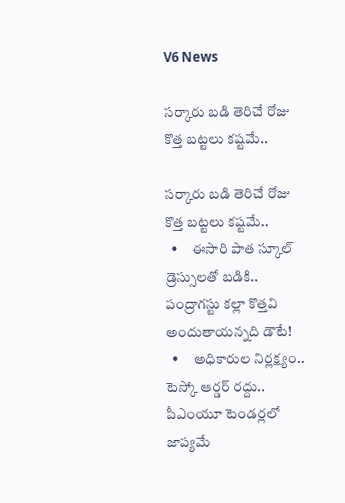V6 News

సర్కారు బడి తెరిచే రోజు కొత్త బట్టలు కష్టమే..

సర్కారు బడి తెరిచే రోజు కొత్త బట్టలు కష్టమే..
  •     ఈసారి పాత స్కూల్ డ్రెస్సులతో బడికి.. పంద్రాగస్టు కల్లా కొత్తవి అందుతాయన్నది డౌటే!
  •     అధికారుల నిర్లక్ష్యం.. టెస్కో ఆర్డర్ రద్దు.. పీఎంయూ టెండర్లలో జాప్యమే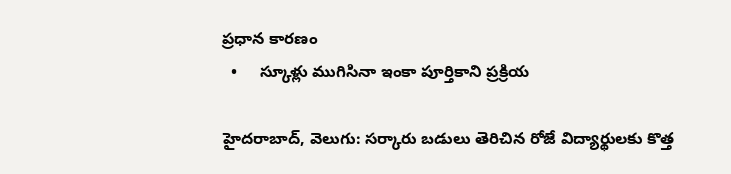ప్రధాన కారణం
  •     స్కూళ్లు ముగిసినా ఇంకా పూర్తికాని ప్రక్రియ

హైదరాబాద్, వెలుగు: సర్కారు బడులు తెరిచిన రోజే విద్యార్థులకు కొత్త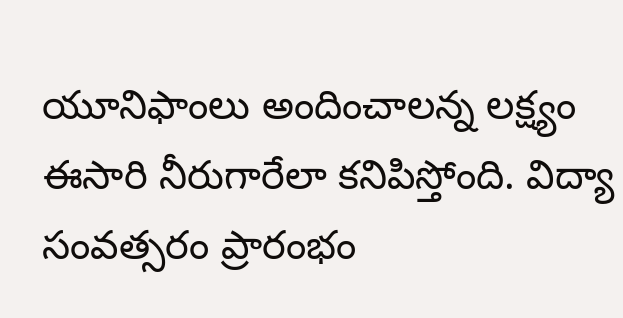యూనిఫాంలు అందించాలన్న లక్ష్యం ఈసారి నీరుగారేలా కనిపిస్తోంది. విద్యా సంవత్సరం ప్రారంభం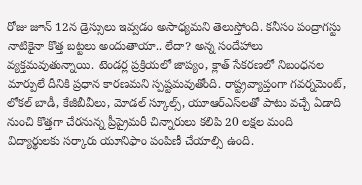రోజు జూన్ 12న డ్రెస్సులు ఇవ్వడం అసాధ్యమని తెలుస్తోంది. కనీసం పంద్రాగస్టు నాటికైనా కొత్త బట్టలు అందుతాయా.. లేదా? అన్న సందేహాలు వ్యక్తమవుతున్నాయి. టెండర్ల ప్రక్రియలో జాప్యం, క్లాత్ సేకరణలో నిబంధనల మార్పులే దీనికి ప్రధాన కారణమని స్పష్టమవుతోంది. రాష్ట్రవ్యాప్తంగా గవర్నమెంట్, లోకల్ బాడీ, కేజీబీవీలు, మోడల్ స్కూల్స్, యూఆర్ఎస్‌‌‌‌లతో పాటు వచ్చే ఏడాది నుంచి కొత్తగా చేరనున్న ప్రీప్రైమరీ చిన్నారులు కలిపి 20 లక్షల మంది విద్యార్థులకు సర్కారు యూనిఫాం పంపిణీ చేయాల్సి ఉంది.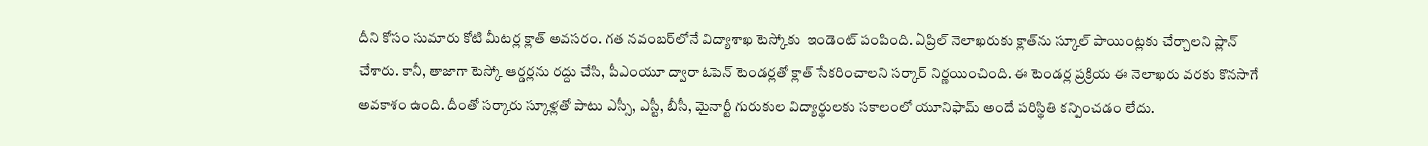దీని కోసం సుమారు కోటి మీటర్ల క్లాత్ అవసరం. గత నవంబర్‌‌‌‌లోనే విద్యాశాఖ టెస్కోకు  ఇండెంట్ పంపింది. ఏప్రిల్ నెలాఖరుకు క్లాత్‌‌‌‌ను స్కూల్ పాయింట్లకు చేర్చాలని ప్లాన్ చేశారు. కానీ, తాజాగా టెస్కో ఆర్డర్లను రద్దు చేసి, పీఎంయూ ద్వారా ఓపెన్ టెండర్లతో క్లాత్ సేకరించాలని సర్కార్ నిర్ణయించింది. ఈ టెండర్ల ప్రక్రియ ఈ నెలాఖరు వరకు కొనసాగే అవకాశం ఉంది. దీంతో సర్కారు స్కూళ్లతో పాటు ఎస్సీ, ఎస్టీ, బీసీ, మైనార్టీ గురుకుల విద్యార్థులకు సకాలంలో యూనిఫామ్ అందే పరిస్థితి కన్పించడం లేదు.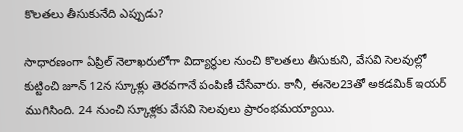కొలతలు తీసుకునేది ఎప్పుడు?

సాధారణంగా ఏప్రిల్ నెలాఖరులోగా విద్యార్థుల నుంచి కొలతలు తీసుకుని, వేసవి సెలవుల్లో కుట్టించి జూన్ 12న స్కూళ్లు తెరవగానే పంపిణీ చేసేవారు. కానీ, ఈనెల23తో అకడమిక్ ఇయర్ ముగిసింది. 24 నుంచి స్కూళ్లకు వేసవి సెలవులు ప్రారంభమయ్యాయి.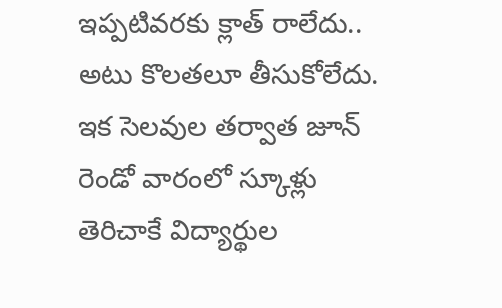ఇప్పటివరకు క్లాత్ రాలేదు.. అటు కొలతలూ తీసుకోలేదు. ఇక సెలవుల తర్వాత జూన్ రెండో వారంలో స్కూళ్లు తెరిచాకే విద్యార్థుల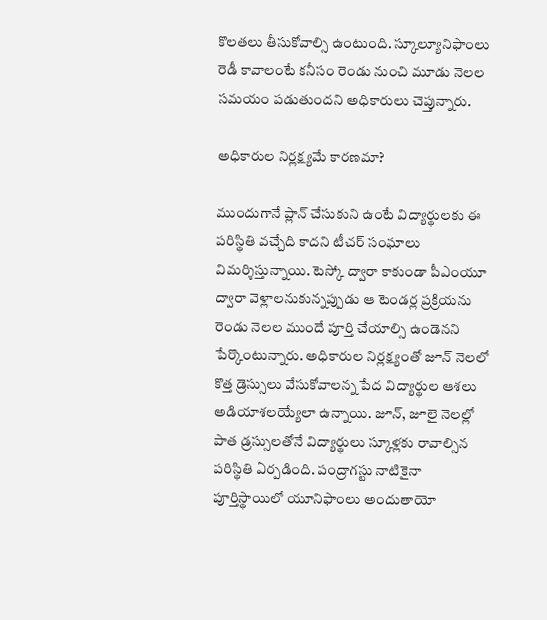కొలతలు తీసుకోవాల్సి ఉంటుంది. స్కూల్యూనిఫాంలు రెడీ కావాలంటే కనీసం రెండు నుంచి మూడు నెలల సమయం పడుతుందని అధికారులు చెప్తున్నారు.

అధికారుల నిర్లక్ష్యమే కారణమా?

ముందుగానే ప్లాన్ చేసుకుని ఉంటే విద్యార్థులకు ఈ పరిస్థితి వచ్చేది కాదని టీచర్ సంఘాలు విమర్శిస్తున్నాయి. టెస్కో ద్వారా కాకుండా పీఎంయూ ద్వారా వెళ్లాలనుకున్నప్పుడు ఆ టెండర్ల ప్రక్రియను రెండు నెలల ముందే పూర్తి చేయాల్సి ఉండెనని పేర్కొంటున్నారు. అధికారుల నిర్లక్ష్యంతో జూన్ నెలలో కొత్త డ్రెస్సులు వేసుకోవాలన్న పేద విద్యార్థుల ఆశలు అడియాశలయ్యేలా ఉన్నాయి. జూన్, జూలై నెలల్లో పాత డ్రస్సులతోనే విద్యార్థులు స్కూళ్లకు రావాల్సిన పరిస్థితి ఏర్పడింది. పంద్రాగస్టు నాటికైనా పూర్తిస్థాయిలో యూనిఫాంలు అందుతాయో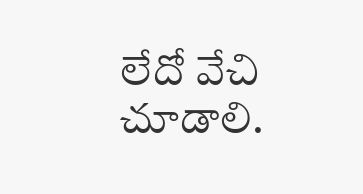లేదో వేచి చూడాలి.